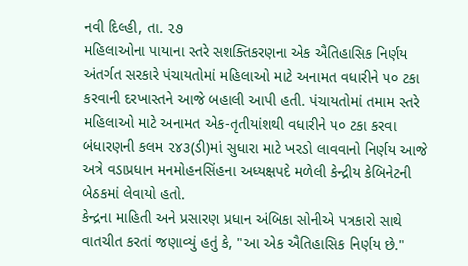નવી દિલ્હી, તા. ૨૭
મહિલાઓના પાયાના સ્તરે સશક્તિકરણના એક ઐતિહાસિક નિર્ણય અંતર્ગત સરકારે પંચાયતોમાં મહિલાઓ માટે અનામત વધારીને ૫૦ ટકા કરવાની દરખાસ્તને આજે બહાલી આપી હતી. પંચાયતોમાં તમામ સ્તરે મહિલાઓ માટે અનામત એક-તૃતીયાંશથી વધારીને ૫૦ ટકા કરવા બંધારણની કલમ ૨૪૩(ડી)માં સુધારા માટે ખરડો લાવવાનો નિર્ણય આજે અત્રે વડાપ્રધાન મનમોહનસિંહના અધ્યક્ષપદે મળેલી કેન્દ્રીય કેબિનેટની બેઠકમાં લેવાયો હતો.
કેન્દ્રના માહિતી અને પ્રસારણ પ્રધાન અંબિકા સોનીએ પત્રકારો સાથે વાતચીત કરતાં જણાવ્યું હતું કે, "આ એક ઐતિહાસિક નિર્ણય છે."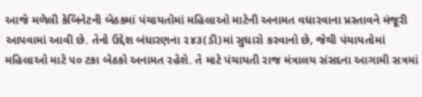આજે મળેલી કેબિનેટની બેઠકમાં પંચાયતોમાં મહિલાઓ માટેની અનામત વધારવાના પ્રસ્તાવને મંજૂરી આપવામાં આવી છે. તેનો ઉદ્દેશ બંધારણના ૨૪૩(ડી)માં સુધારો કરવાનો છે, જેથી પંચાયતોમાં મહિલાઓ માટે ૫૦ ટકા બેઠકો અનામત રહેશે. તે માટે પંચાયતી રાજ મંત્રાલય સંસદના આગામી સત્રમાં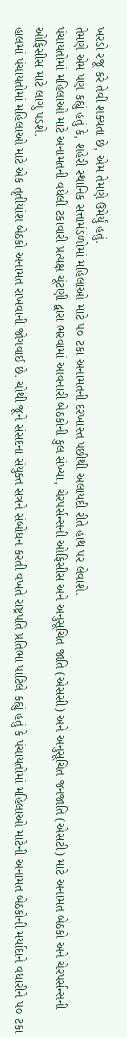ખરડો રજૂ કરે તેવી શક્યતા છે, એમ તેમણે ઉમેર્યું હતું.
તેમણે એમ પણ કહ્યું હતું કે, શહેરી સ્થાનિક સત્તામંડળોમાં મહિલાઓ માટે ૫૦ ટકા અનામતની દરખાસ્ત પછીથી અલાયદી રીતે હાથ પર લેવાશે.
પંચાયતોમાં મહિલાઓ માટે અનામતની વધેલી ટકાવારી પ્રત્યક્ષ ચૂંટણી દ્વારા ભરવામાં આવનારી બેઠકોની કુલ સંખ્યા, ચેરપર્સન્સની ઓફિસીસ અને અનુસૂચિત જાતિ (એસસી) અને અનુસૂચિત જનજાતિ (એસટી) માટે અનામત બેઠકો અને ચેરપર્સન્સની ઓફિસીસ માટે લાગુ પડશે.
હાલમાં પંચાયતોમાં મહિલાઓ માટે એક તૃતીયાંશ બેઠકો અનામત રાખવાની જોગવાઈ છે. ચોથી જૂને સંસદના સંયુક્ત સત્રને સંબોધન કરતી વખતે રાષ્ટ્રપતિ પ્રતિભા પાટિલે કહ્યું હતું કે પંચાયતોમાં મહિલાઓ માટેની અનામત બેઠકોની મર્યાદાને વધારીને ૫૦ ટકા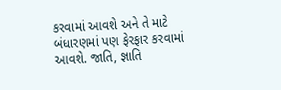કરવામાં આવશે અને તે માટે બંધારણમાં પણ ફેરફાર કરવામાં આવશે. જાતિ, જ્ઞાતિ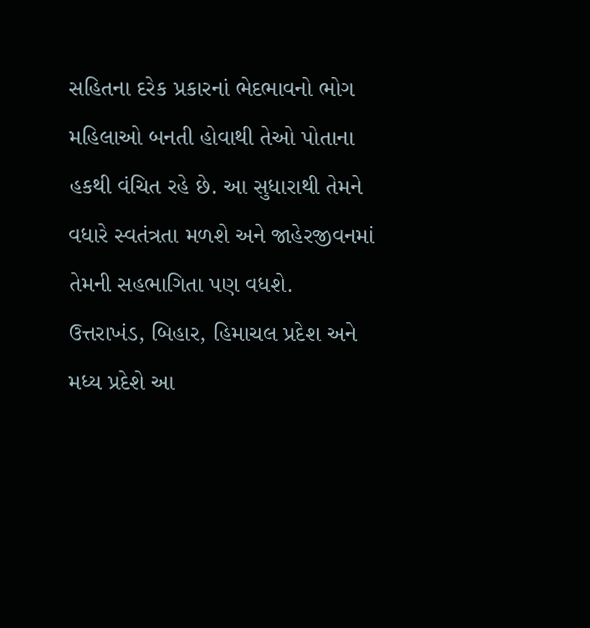સહિતના દરેક પ્રકારનાં ભેદભાવનો ભોગ મહિલાઓ બનતી હોવાથી તેઓ પોતાના હકથી વંચિત રહે છે. આ સુધારાથી તેમને વધારે સ્વતંત્રતા મળશે અને જાહેરજીવનમાં તેમની સહભાગિતા પણ વધશે.
ઉત્તરાખંડ, બિહાર, હિમાચલ પ્રદેશ અને મધ્ય પ્રદેશે આ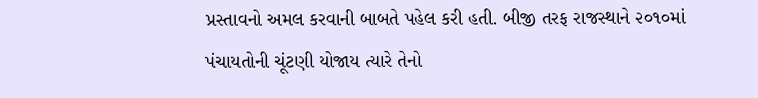પ્રસ્તાવનો અમલ કરવાની બાબતે પહેલ કરી હતી. બીજી તરફ રાજસ્થાને ૨૦૧૦માં પંચાયતોની ચૂંટણી યોજાય ત્યારે તેનો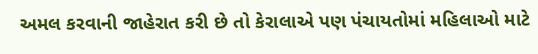અમલ કરવાની જાહેરાત કરી છે તો કેરાલાએ પણ પંચાયતોમાં મહિલાઓ માટે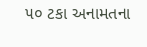૫૦ ટકા અનામતના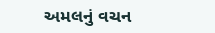અમલનું વચન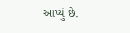આપ્યું છે.